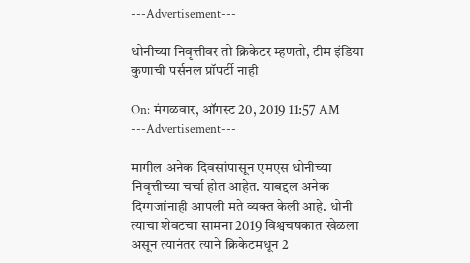---Advertisement---

धोनीच्या निवृत्तीवर तो क्रिकेटर म्हणतो, टीम इंडिया कुणाची पर्सनल प्रॉपर्टी नाही

On: मंगळवार, ऑगस्ट 20, 2019 11:57 AM
---Advertisement---

मागील अनेक दिवसांपासून एमएस धोनीच्या निवृत्तीच्या चर्चा होत आहेत. याबद्दल अनेक दिग्गजांनाही आपली मते व्यक्त केली आहे. धोनी त्याचा शेवटचा सामना 2019 विश्वचषकात खेळला असून त्यानंतर त्याने क्रिकेटमधून 2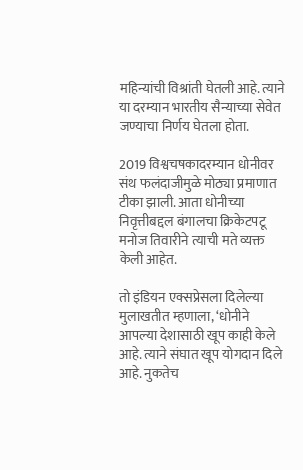महिन्यांची विश्रांती घेतली आहे. त्याने या दरम्यान भारतीय सैन्याच्या सेवेत जण्याचा निर्णय घेतला होता.

2019 विश्वचषकादरम्यान धोनीवर संथ फलंदाजीमुळे मोठ्या प्रमाणात टीका झाली. आता धोनीच्या निवृत्तीबद्दल बंगालचा क्रिकेटपटू मनोज तिवारीने त्याची मते व्यक्त केली आहेत.

तो इंडियन एक्सप्रेसला दिलेल्या मुलाखतीत म्हणाला, ‘धोनीने आपल्या देशासाठी खूप काही केले आहे. त्याने संघात खूप योगदान दिले आहे. नुकतेच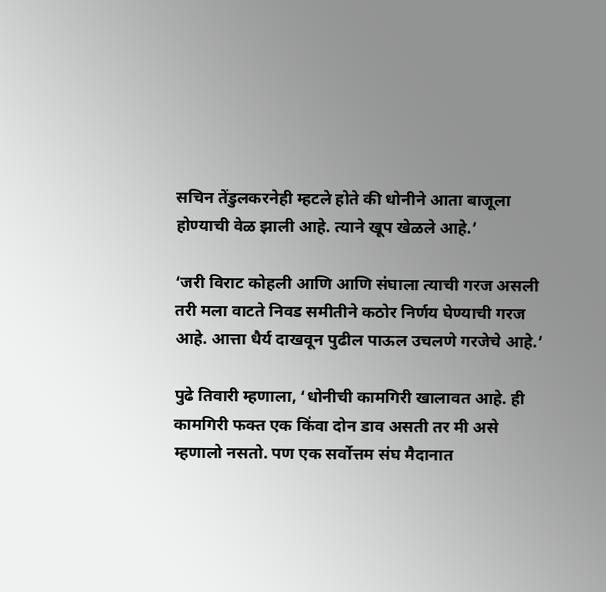सचिन तेंडुलकरनेही म्हटले होते की धोनीने आता बाजूला होण्याची वेळ झाली आहे. त्याने खूप खेळले आहे.’

‘जरी विराट कोहली आणि आणि संघाला त्याची गरज असली तरी मला वाटते निवड समीतीने कठोर निर्णय घेण्याची गरज आहे. आत्ता धैर्य दाखवून पुढील पाऊल उचलणे गरजेचे आहे.’

पुढे तिवारी म्हणाला, ‘धोनीची कामगिरी खालावत आहे. ही कामगिरी फक्त एक किंवा दोन डाव असती तर मी असे म्हणालो नसतो. पण एक सर्वोत्तम संघ मैदानात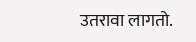उतरावा लागतो.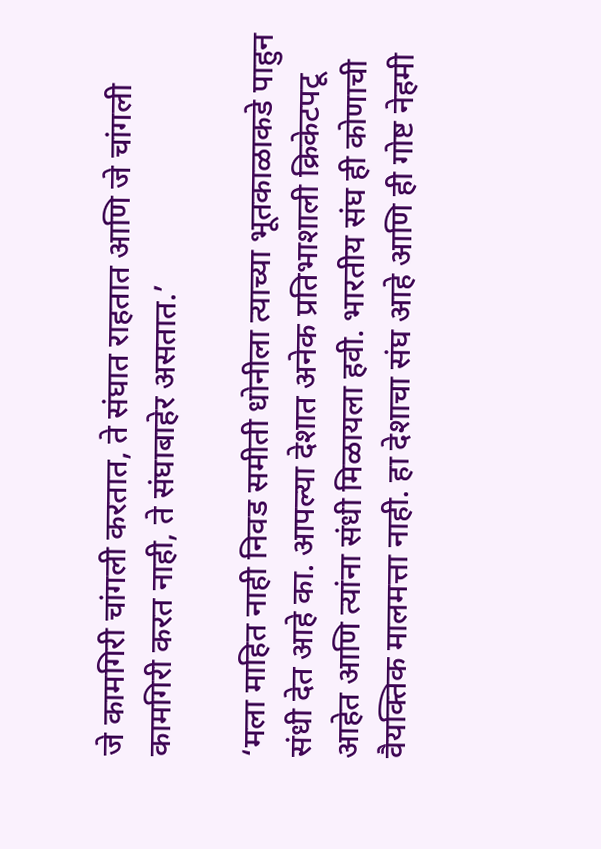जे कामगिरी चांगली करतात, ते संघात राहतात आणि जे चांगली कामगिरी करत नाही, ते संघाबाहेर असतात.’

‘मला माहित नाही निवड समीती धोनीला त्याच्या भूतकाळाकडे पाहुन संधी देत आहे का. आपल्या देशात अनेक प्रतिभाशाली क्रिकेटपटू आहेत आणि त्यांना संधी मिळायला हवी. भारतीय संघ ही कोणाची वैयक्तिक मालमत्ता नाही. हा देशाचा संघ आहे आणि ही गोष्ट नेहमी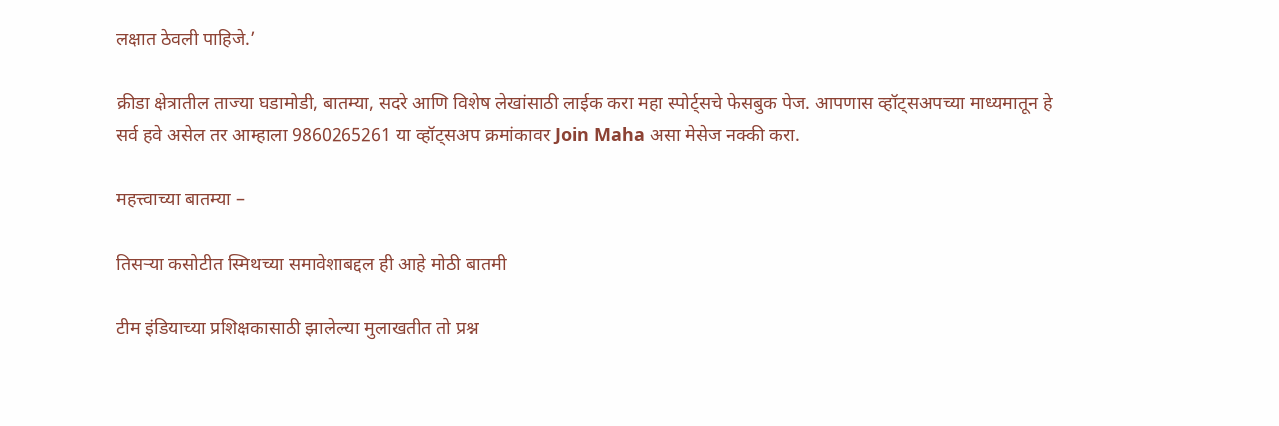लक्षात ठेवली पाहिजे.’

क्रीडा क्षेत्रातील ताज्या घडामोडी, बातम्या, सदरे आणि विशेष लेखांसाठी लाईक करा महा स्पोर्ट्सचे फेसबुक पेज. आपणास व्हॉट्सअपच्या माध्यमातून हे सर्व हवे असेल तर आम्हाला 9860265261 या व्हॉट्सअप क्रमांकावर Join Maha असा मेसेज नक्की करा.

महत्त्वाच्या बातम्या –

तिसऱ्या कसोटीत स्मिथच्या समावेशाबद्दल ही आहे मोठी बातमी

टीम इंडियाच्या प्रशिक्षकासाठी झालेल्या मुलाखतीत तो प्रश्न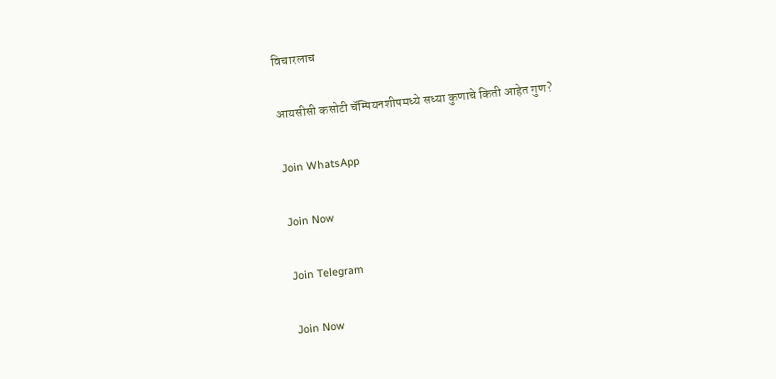विचारलाच

आयसीसी कसोटी चॅम्पियनशीपमध्ये सध्या कुणाचे किती आहेत गुण?

Join WhatsApp

Join Now

Join Telegram

Join Now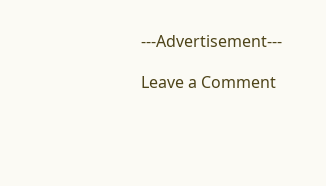---Advertisement---

Leave a Comment